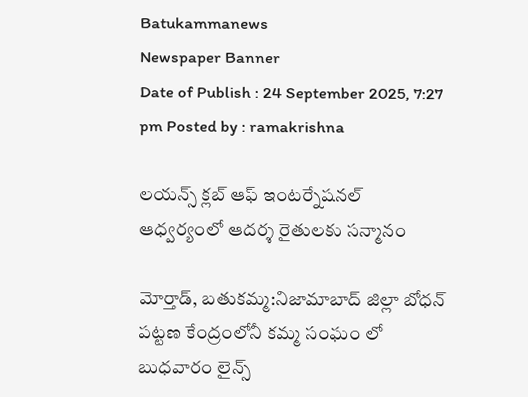Batukammanews
Newspaper Banner
Date of Publish : 24 September 2025, 7:27 pm Posted by : ramakrishna

లయన్స్ క్లబ్ ఆఫ్ ఇంటర్నేషనల్ ఆధ్వర్యంలో ఆదర్శ రైతులకు సన్మానం

మోర్తాడ్, బతుకమ్మ:నిజామాబాద్ జిల్లా బోధన్ పట్టణ కేంద్రంలోనీ కమ్మ సంఘం లో బుధవారం లైన్స్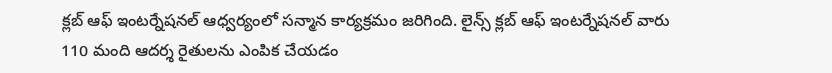క్లబ్ ఆఫ్ ఇంటర్నేషనల్ ఆధ్వర్యంలో సన్మాన కార్యక్రమం జరిగింది. లైన్స్ క్లబ్ ఆఫ్ ఇంటర్నేషనల్ వారు 110 మంది ఆదర్శ రైతులను ఎంపిక చేయడం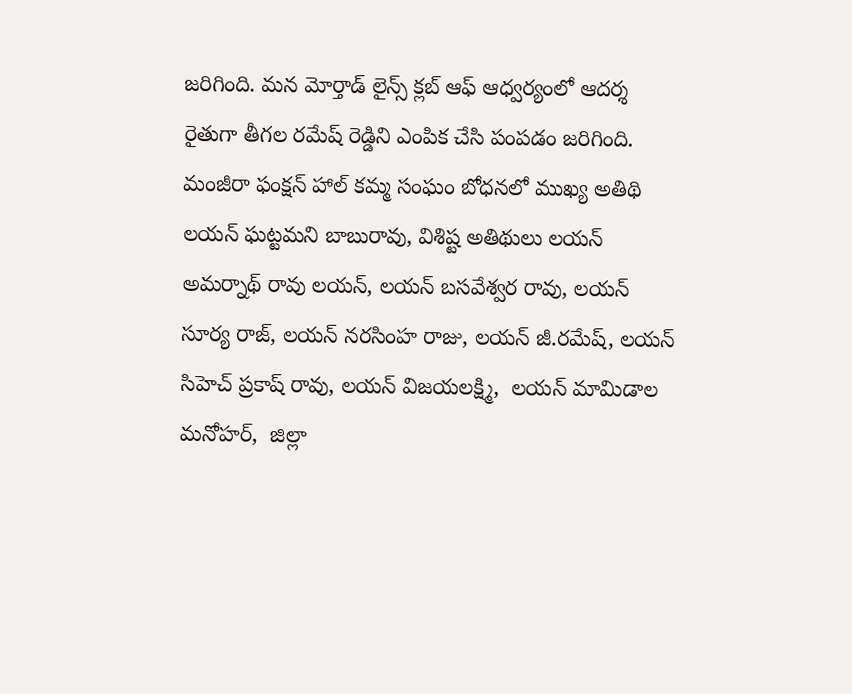జరిగింది. మన మోర్తాడ్ లైన్స్ క్లబ్ ఆఫ్ ఆధ్వర్యంలో ఆదర్శ రైతుగా తీగల రమేష్ రెడ్డిని ఎంపిక చేసి పంపడం జరిగింది. మంజీరా ఫంక్షన్ హాల్ కమ్మ సంఘం బోధనలో ముఖ్య అతిథి లయన్ ఘట్టమని బాబురావు, విశిష్ట అతిథులు లయన్ అమర్నాథ్ రావు లయన్, లయన్ బసవేశ్వర రావు, లయన్ సూర్య రాజ్, లయన్ నరసింహ రాజు, లయన్ జీ.రమేష్, లయన్ సిహెచ్ ప్రకాష్ రావు, లయన్ విజయలక్ష్మి,  లయన్ మామిడాల మనోహర్,  జిల్లా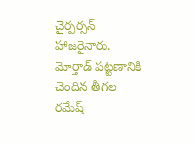చైర్పర్సన్ హాజరైనారు. మోర్తాడ్ పట్టణానికి చెందిన తీగల రమేష్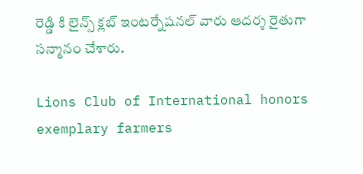రెడ్డి కి లైన్స్ క్లబ్ ఇంటర్నేషనల్ వారు ఆదర్శ రైతుగా సన్మానం చేశారు.

Lions Club of International honors exemplary farmers